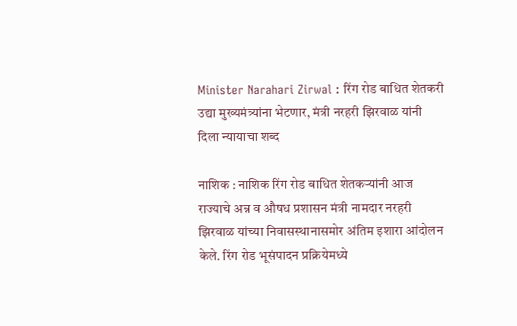Minister Narahari Zirwal : रिंग रोड बाधित शेतकरी उद्या मुख्यमंत्र्यांना भेटणार, मंत्री नरहरी झिरवाळ यांनी दिला न्यायाचा शब्द

नाशिक : नाशिक रिंग रोड बाधित शेतकऱ्यांनी आज राज्याचे अन्न व औषध प्रशासन मंत्री नामदार नरहरी झिरवाळ यांच्या निवासस्थानासमोर अंतिम इशारा आंदोलन केले. रिंग रोड भूसंपादन प्रक्रियेमध्ये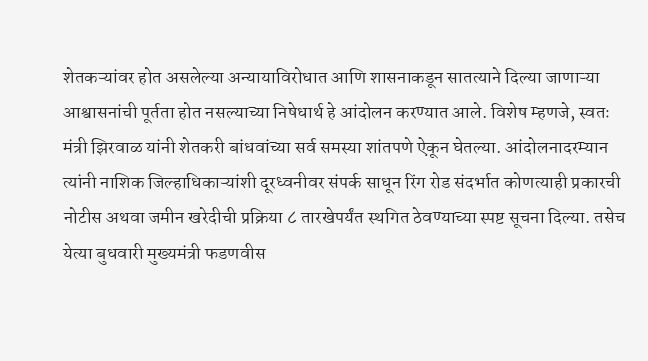शेतकऱ्यांवर होत असलेल्या अन्यायाविरोधात आणि शासनाकडून सातत्याने दिल्या जाणाऱ्या आश्वासनांची पूर्तता होत नसल्याच्या निषेधार्थ हे आंदोलन करण्यात आले. विशेष म्हणजे, स्वतः मंत्री झिरवाळ यांनी शेतकरी बांधवांच्या सर्व समस्या शांतपणे ऐकून घेतल्या. आंदोलनादरम्यान त्यांनी नाशिक जिल्हाधिकाऱ्यांशी दूरध्वनीवर संपर्क साधून रिंग रोड संदर्भात कोणत्याही प्रकारची नोटीस अथवा जमीन खरेदीची प्रक्रिया ८ तारखेपर्यंत स्थगित ठेवण्याच्या स्पष्ट सूचना दिल्या. तसेच येत्या बुधवारी मुख्यमंत्री फडणवीस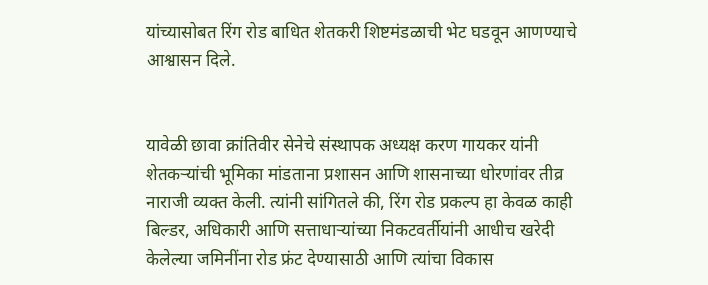यांच्यासोबत रिंग रोड बाधित शेतकरी शिष्टमंडळाची भेट घडवून आणण्याचे आश्वासन दिले.


यावेळी छावा क्रांतिवीर सेनेचे संस्थापक अध्यक्ष करण गायकर यांनी शेतकऱ्यांची भूमिका मांडताना प्रशासन आणि शासनाच्या धोरणांवर तीव्र नाराजी व्यक्त केली. त्यांनी सांगितले की, रिंग रोड प्रकल्प हा केवळ काही बिल्डर, अधिकारी आणि सत्ताधाऱ्यांच्या निकटवर्तीयांनी आधीच खरेदी केलेल्या जमिनींना रोड फ्रंट देण्यासाठी आणि त्यांचा विकास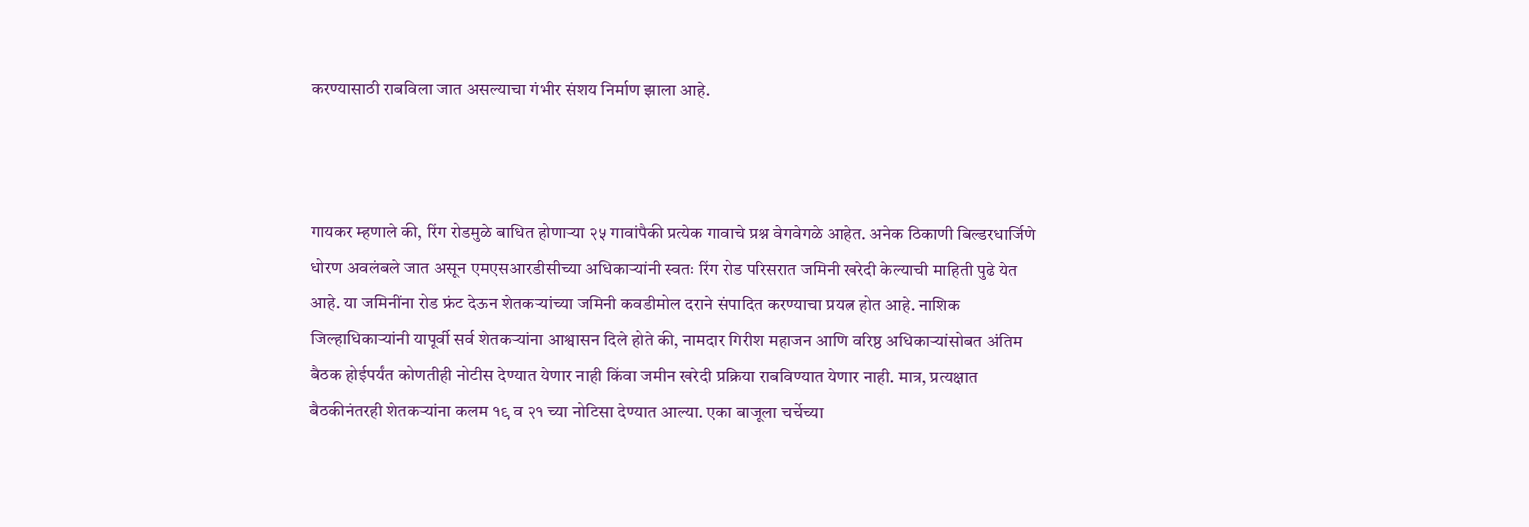करण्यासाठी राबविला जात असल्याचा गंभीर संशय निर्माण झाला आहे.



गायकर म्हणाले की, रिंग रोडमुळे बाधित होणाऱ्या २५ गावांपैकी प्रत्येक गावाचे प्रश्न वेगवेगळे आहेत. अनेक ठिकाणी बिल्डरधार्जिणे धोरण अवलंबले जात असून एमएसआरडीसीच्या अधिकाऱ्यांनी स्वतः रिंग रोड परिसरात जमिनी खरेदी केल्याची माहिती पुढे येत आहे. या जमिनींना रोड फ्रंट देऊन शेतकऱ्यांच्या जमिनी कवडीमोल दराने संपादित करण्याचा प्रयत्न होत आहे. नाशिक जिल्हाधिकाऱ्यांनी यापूर्वी सर्व शेतकऱ्यांना आश्वासन दिले होते की, नामदार गिरीश महाजन आणि वरिष्ठ अधिकाऱ्यांसोबत अंतिम बैठक होईपर्यंत कोणतीही नोटीस देण्यात येणार नाही किंवा जमीन खरेदी प्रक्रिया राबविण्यात येणार नाही. मात्र, प्रत्यक्षात बैठकीनंतरही शेतकऱ्यांना कलम १९ व २१ च्या नोटिसा देण्यात आल्या. एका बाजूला चर्चेच्या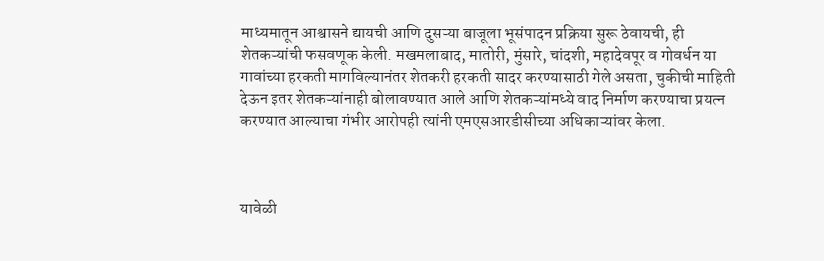माध्यमातून आश्वासने द्यायची आणि दुसऱ्या बाजूला भूसंपादन प्रक्रिया सुरू ठेवायची, ही शेतकऱ्यांची फसवणूक केली. मखमलाबाद, मातोरी, मुंसारे, चांदशी, महादेवपूर व गोवर्धन या गावांच्या हरकती मागविल्यानंतर शेतकरी हरकती सादर करण्यासाठी गेले असता, चुकीची माहिती देऊन इतर शेतकऱ्यांनाही बोलावण्यात आले आणि शेतकऱ्यांमध्ये वाद निर्माण करण्याचा प्रयत्न करण्यात आल्याचा गंभीर आरोपही त्यांनी एमएसआरडीसीच्या अधिकाऱ्यांवर केला.



यावेळी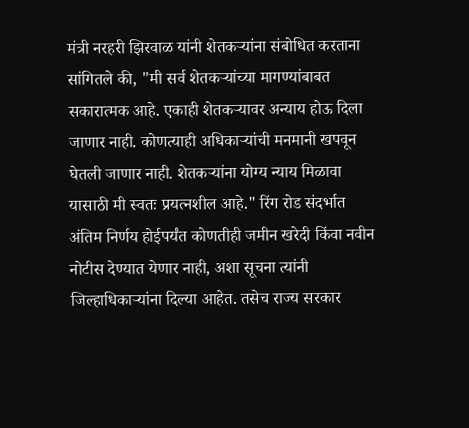मंत्री नरहरी झिरवाळ यांनी शेतकऱ्यांना संबोधित करताना सांगितले की, "मी सर्व शेतकऱ्यांच्या मागण्यांबाबत सकारात्मक आहे. एकाही शेतकऱ्यावर अन्याय होऊ दिला जाणार नाही. कोणत्याही अधिकाऱ्यांची मनमानी खपवून घेतली जाणार नाही. शेतकऱ्यांना योग्य न्याय मिळावा यासाठी मी स्वतः प्रयत्नशील आहे." रिंग रोड संदर्भात अंतिम निर्णय होईपर्यंत कोणतीही जमीन खरेदी किंवा नवीन नोटीस देण्यात येणार नाही, अशा सूचना त्यांनी जिल्हाधिकाऱ्यांना दिल्या आहेत. तसेच राज्य सरकार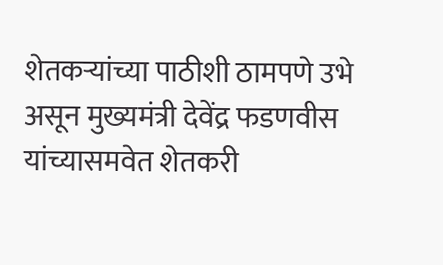शेतकऱ्यांच्या पाठीशी ठामपणे उभे असून मुख्यमंत्री देवेंद्र फडणवीस यांच्यासमवेत शेतकरी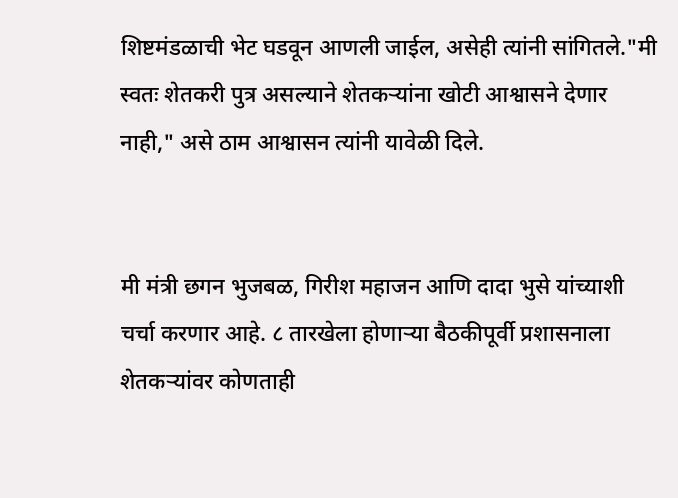शिष्टमंडळाची भेट घडवून आणली जाईल, असेही त्यांनी सांगितले."मी स्वतः शेतकरी पुत्र असल्याने शेतकऱ्यांना खोटी आश्वासने देणार नाही," असे ठाम आश्वासन त्यांनी यावेळी दिले.


मी मंत्री छगन भुजबळ, गिरीश महाजन आणि दादा भुसे यांच्याशी चर्चा करणार आहे. ८ तारखेला होणाऱ्या बैठकीपूर्वी प्रशासनाला शेतकऱ्यांवर कोणताही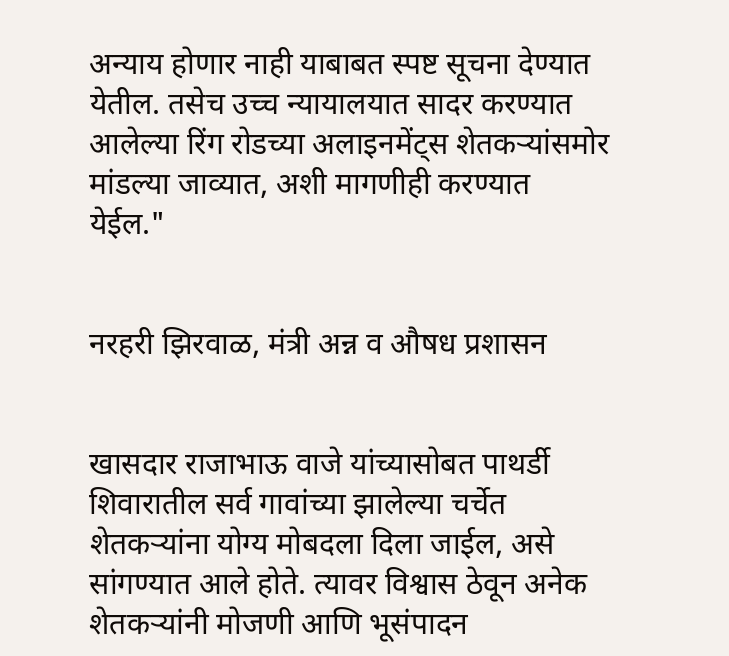अन्याय होणार नाही याबाबत स्पष्ट सूचना देण्यात येतील. तसेच उच्च न्यायालयात सादर करण्यात आलेल्या रिंग रोडच्या अलाइनमेंट्स शेतकऱ्यांसमोर मांडल्या जाव्यात, अशी मागणीही करण्यात येईल."


नरहरी झिरवाळ, मंत्री अन्न व औषध प्रशासन


खासदार राजाभाऊ वाजे यांच्यासोबत पाथर्डी शिवारातील सर्व गावांच्या झालेल्या चर्चेत शेतकऱ्यांना योग्य मोबदला दिला जाईल, असे सांगण्यात आले होते. त्यावर विश्वास ठेवून अनेक शेतकऱ्यांनी मोजणी आणि भूसंपादन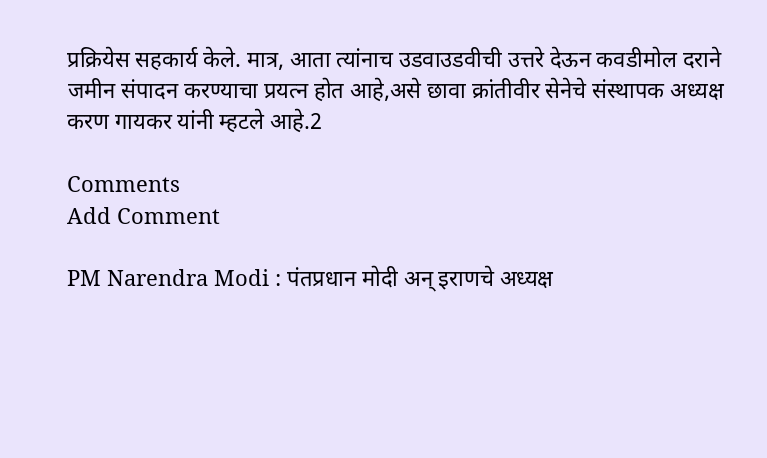प्रक्रियेस सहकार्य केले. मात्र, आता त्यांनाच उडवाउडवीची उत्तरे देऊन कवडीमोल दराने जमीन संपादन करण्याचा प्रयत्न होत आहे,असे छावा क्रांतीवीर सेनेचे संस्थापक अध्यक्ष करण गायकर यांनी म्हटले आहे.2

Comments
Add Comment

PM Narendra Modi : पंतप्रधान मोदी अन् इराणचे अध्यक्ष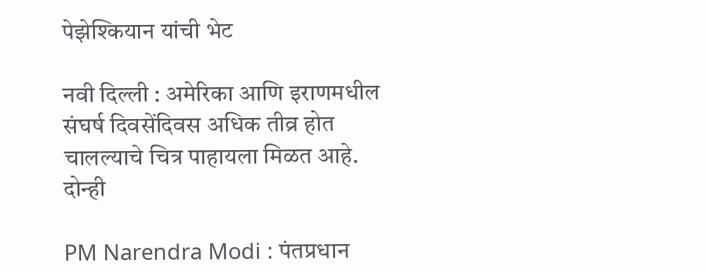पेझेश्कियान यांची भेट

नवी दिल्ली : अमेरिका आणि इराणमधील संघर्ष दिवसेंदिवस अधिक तीव्र होत चालल्याचे चित्र पाहायला मिळत आहे. दोन्ही

PM Narendra Modi : पंतप्रधान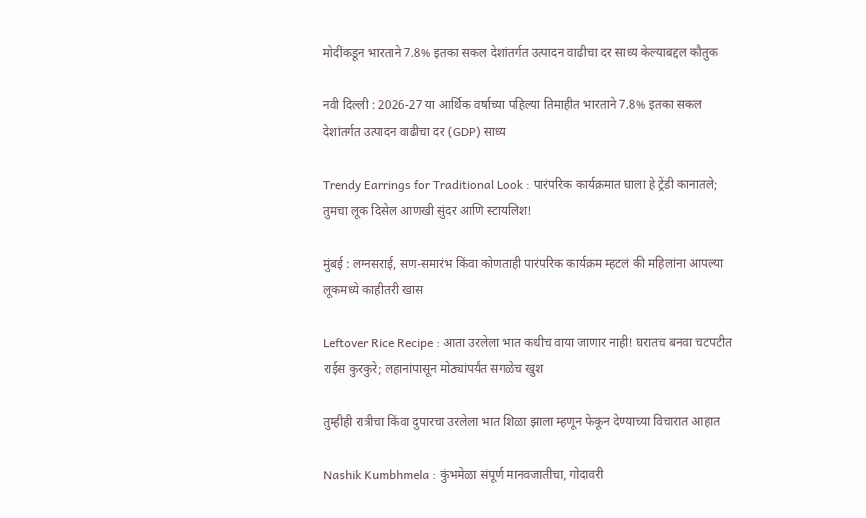मोदींकडून भारताने 7.8% इतका सकल देशांतर्गत उत्पादन वाढीचा दर साध्य केल्याबद्दल कौतुक

नवी दिल्ली : 2026-27 या आर्थिक वर्षाच्या पहिल्या तिमाहीत भारताने 7.8% इतका सकल देशांतर्गत उत्पादन वाढीचा दर (GDP) साध्य

Trendy Earrings for Traditional Look : पारंपरिक कार्यक्रमात घाला हे ट्रेंडी कानातले; तुमचा लूक दिसेल आणखी सुंदर आणि स्टायलिश!

मुंबई : लग्नसराई, सण-समारंभ किंवा कोणताही पारंपरिक कार्यक्रम म्हटलं की महिलांना आपल्या लूकमध्ये काहीतरी खास

Leftover Rice Recipe : आता उरलेला भात कधीच वाया जाणार नाही! घरातच बनवा चटपटीत राईस कुरकुरे; लहानांपासून मोठ्यांपर्यंत सगळेच खुश

तुम्हीही रात्रीचा किंवा दुपारचा उरलेला भात शिळा झाला म्हणून फेकून देण्याच्या विचारात आहात

Nashik Kumbhmela : कुंभमेळा संपूर्ण मानवजातीचा, गोदावरी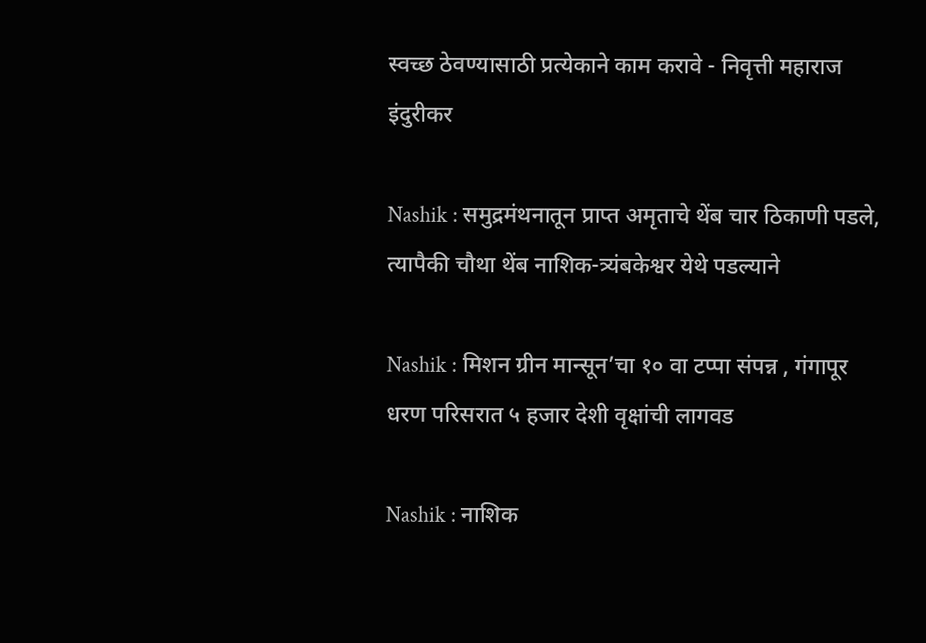स्वच्छ ठेवण्यासाठी प्रत्येकाने काम करावे - निवृत्ती महाराज इंदुरीकर

Nashik : समुद्रमंथनातून प्राप्त अमृताचे थेंब चार ठिकाणी पडले, त्यापैकी चौथा थेंब नाशिक-त्र्यंबकेश्वर येथे पडल्याने

Nashik : मिशन ग्रीन मान्सून’चा १० वा टप्पा संपन्न , गंगापूर धरण परिसरात ५ हजार देशी वृक्षांची लागवड

Nashik : नाशिक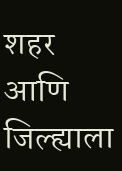शहर आणि जिल्ह्याला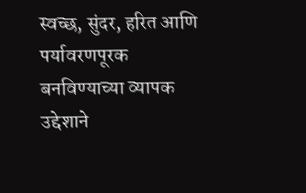स्वच्छ, सुंदर, हरित आणि पर्यावरणपूरक बनविण्याच्या व्यापक उद्देशाने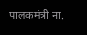पालकमंत्री ना.